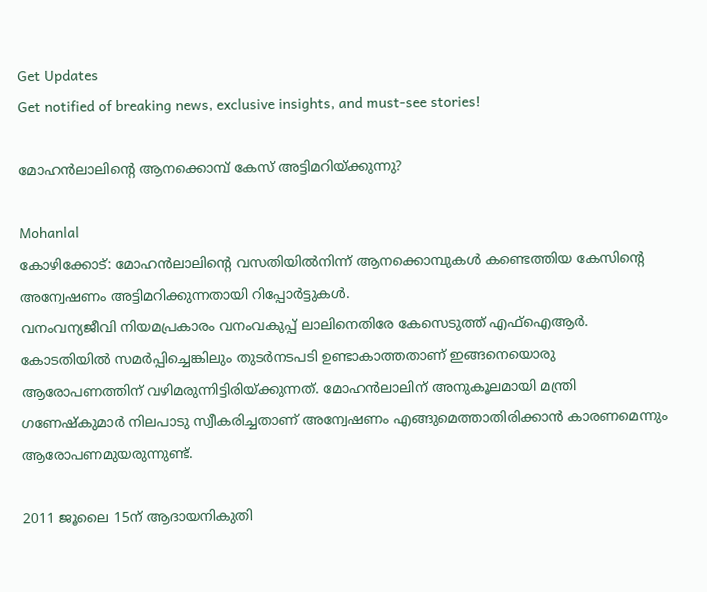Get Updates
Get notified of breaking news, exclusive insights, and must-see stories!

മോഹന്‍ലാലിന്റെ ആനക്കൊമ്പ് കേസ് അട്ടിമറിയ്ക്കുന്നു?

Mohanlal
കോഴിക്കോട്: മോഹന്‍ലാലിന്റെ വസതിയില്‍നിന്ന് ആനക്കൊമ്പുകള്‍ കണ്ടെത്തിയ കേസിന്റെ അന്വേഷണം അട്ടിമറിക്കുന്നതായി റിപ്പോര്‍ട്ടുകള്‍.
വനംവന്യജീവി നിയമപ്രകാരം വനംവകുപ്പ് ലാലിനെതിരേ കേസെടുത്ത് എഫ്‌ഐആര്‍. കോടതിയില്‍ സമര്‍പ്പിച്ചെങ്കിലും തുടര്‍നടപടി ഉണ്ടാകാത്തതാണ് ഇങ്ങനെയൊരു ആരോപണത്തിന് വഴിമരുന്നിട്ടിരിയ്ക്കുന്നത്. മോഹന്‍ലാലിന് അനുകൂലമായി മന്ത്രി ഗണേഷ്‌കുമാര്‍ നിലപാടു സ്വീകരിച്ചതാണ് അന്വേഷണം എങ്ങുമെത്താതിരിക്കാന്‍ കാരണമെന്നും ആരോപണമുയരുന്നുണ്ട്.

2011 ജൂലൈ 15ന് ആദായനികുതി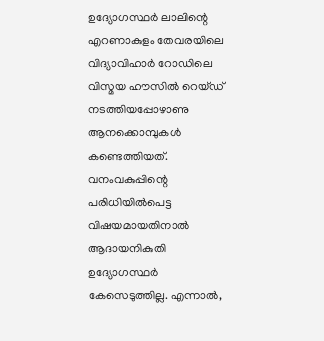ഉദ്യോഗസ്ഥര്‍ ലാലിന്റെ എറണാകുളം തേവരയിലെ വിദ്യാവിഹാര്‍ റോഡിലെ വിസ്മയ ഹൗസില്‍ റെയ്ഡ് നടത്തിയപ്പോഴാണു ആനക്കൊമ്പുകള്‍ കണ്ടെത്തിയത്. വനംവകുപ്പിന്റെ പരിധിയില്‍പെട്ട വിഷയമായതിനാല്‍ ആദായനികുതി ഉദ്യോഗസ്ഥര്‍ കേസെടുത്തില്ല. എന്നാല്‍,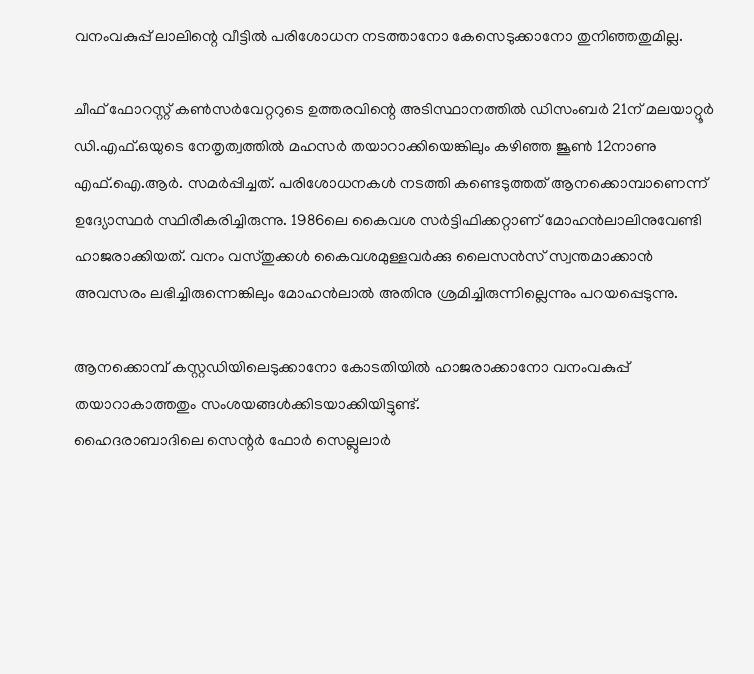വനംവകുപ്പ് ലാലിന്റെ വീട്ടില്‍ പരിശോധന നടത്താനോ കേസെടുക്കാനോ തുനിഞ്ഞതുമില്ല.

ചീഫ് ഫോറസ്റ്റ് കണ്‍സര്‍വേറ്ററുടെ ഉത്തരവിന്റെ അടിസ്ഥാനത്തില്‍ ഡിസംബര്‍ 21ന് മലയാറ്റൂര്‍ ഡി.എഫ്.ഒയുടെ നേതൃത്വത്തില്‍ മഹസര്‍ തയാറാക്കിയെങ്കിലും കഴിഞ്ഞ ജൂണ്‍ 12നാണു എഫ്.ഐ.ആര്‍. സമര്‍പ്പിച്ചത്. പരിശോധനകള്‍ നടത്തി കണ്ടെടുത്തത് ആനക്കൊമ്പാണെന്ന് ഉദ്യോസ്ഥര്‍ സ്ഥിരീകരിച്ചിരുന്നു. 1986ലെ കൈവശ സര്‍ട്ടിഫിക്കറ്റാണ് മോഹന്‍ലാലിനുവേണ്ടി ഹാജരാക്കിയത്. വനം വസ്തുക്കള്‍ കൈവശമുള്ളവര്‍ക്കു ലൈസന്‍സ് സ്വന്തമാക്കാന്‍ അവസരം ലഭിച്ചിരുന്നെങ്കിലും മോഹന്‍ലാല്‍ അതിനു ശ്രമിച്ചിരുന്നില്ലെന്നും പറയപ്പെടുന്നു.

ആനക്കൊമ്പ് കസ്റ്റഡിയിലെടുക്കാനോ കോടതിയില്‍ ഹാജരാക്കാനോ വനംവകുപ്പ് തയാറാകാത്തതും സംശയങ്ങള്‍ക്കിടയാക്കിയിട്ടുണ്ട്.
ഹൈദരാബാദിലെ സെന്റര്‍ ഫോര്‍ സെല്ലുലാര്‍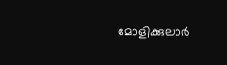മോളിക്കുലാര്‍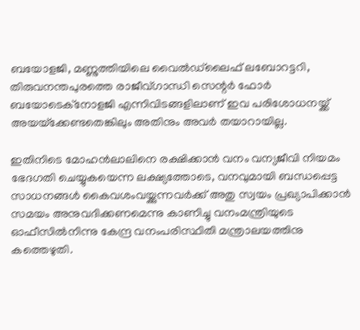ബയോളജി, മണ്ണുത്തിയിലെ വൈല്‍ഡ്‌ലൈഫ് ലബോറട്ടറി, തിരുവനന്തപുരത്തെ രാജീവ്ഗാന്ധി സെന്റര്‍ ഫോര്‍ ബയോടെക്‌നോളജി എന്നിവിടങ്ങളിലാണ് ഇവ പരിശോധനയ്ക്ക് അയയ്‌ക്കേണ്ടതെങ്കിലും അതിനും അവര്‍ തയാറായില്ല.

ഇതിനിടെ മോഹന്‍ലാലിനെ രക്ഷിക്കാന്‍ വനം വന്യജീവി നിയമം ഭേദഗതി ചെയ്യുകയെന്ന ലക്ഷ്യത്തോടെ, വനവുമായി ബന്ധപ്പെട്ട സാധനങ്ങള്‍ കൈവശംവയ്ക്കുന്നവര്‍ക്ക് അതു സ്വയം പ്രഖ്യാപിക്കാന്‍ സമയം അനുവദിക്കണമെന്നു കാണിച്ചു വനംമന്ത്രിയുടെ ഓഫീസില്‍നിന്നു കേന്ദ്ര വനംപരിസ്ഥിതി മന്ത്രാലയത്തിനു കത്തെഴുതി.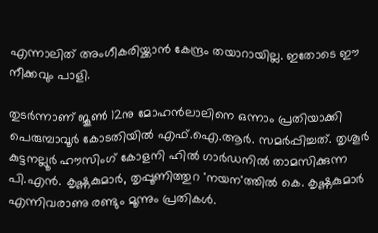എന്നാലിത് അംഗീകരിയ്ക്കാന്‍ കേന്ദ്രം തയാറായില്ല. ഇതോടെ ഈ നീക്കവും പാളി.

തുടര്‍ന്നാണ് ജൂണ്‍ 12നു മോഹന്‍ലാലിനെ ഒന്നാം പ്രതിയാക്കി പെരുമ്പാവൂര്‍ കോടതിയില്‍ എഫ്.ഐ.ആര്‍. സമര്‍പ്പിച്ചത്. തൃശൂര്‍ കുട്ടനല്ലൂര്‍ ഹൗസിംഗ് കോളനി ഹില്‍ ഗാര്‍ഡനില്‍ താമസിക്കുന്ന പി.എന്‍. കൃഷ്ണകുമാര്‍, തൃപ്പൂണിത്തുറ 'നയന'ത്തില്‍ കെ. കൃഷ്ണകുമാര്‍ എന്നിവരാണു രണ്ടും മൂന്നും പ്രതികള്‍.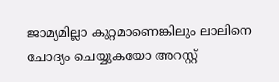ജാമ്യമില്ലാ കുറ്റമാണെങ്കിലും ലാലിനെ ചോദ്യം ചെയ്യുകയോ അറസ്റ്റ്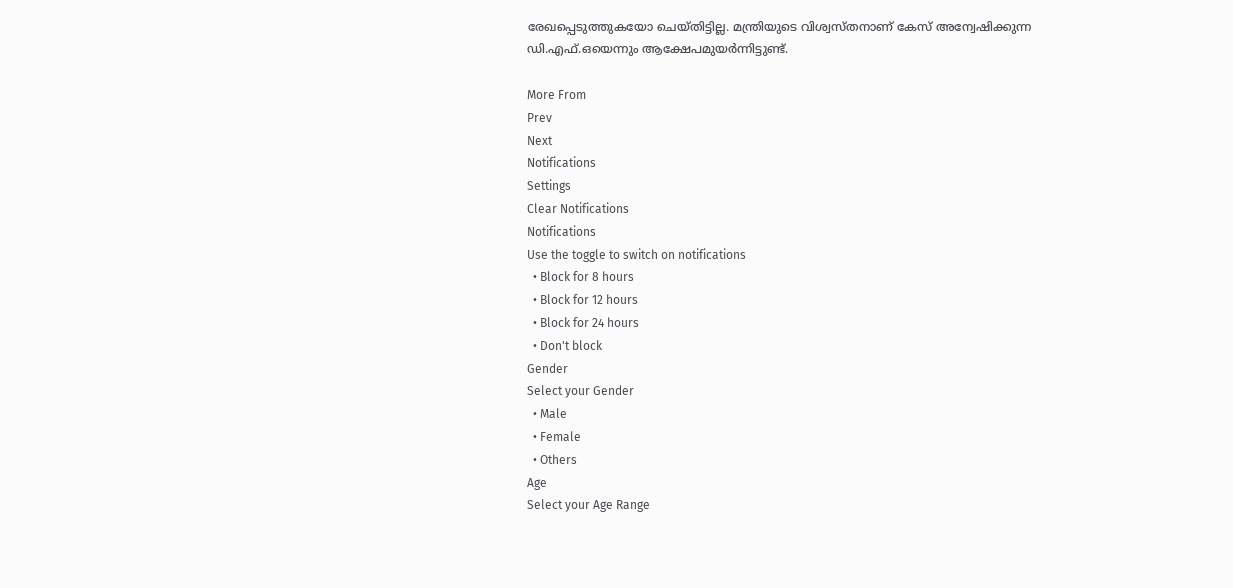രേഖപ്പെടുത്തുകയോ ചെയ്തിട്ടില്ല. മന്ത്രിയുടെ വിശ്വസ്തനാണ് കേസ് അന്വേഷിക്കുന്ന ഡി.എഫ്.ഒയെന്നും ആക്ഷേപമുയര്‍ന്നിട്ടുണ്ട്.

More From
Prev
Next
Notifications
Settings
Clear Notifications
Notifications
Use the toggle to switch on notifications
  • Block for 8 hours
  • Block for 12 hours
  • Block for 24 hours
  • Don't block
Gender
Select your Gender
  • Male
  • Female
  • Others
Age
Select your Age Range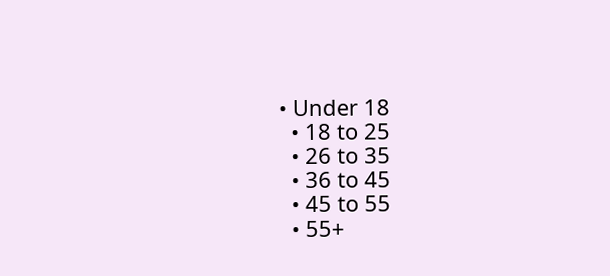• Under 18
  • 18 to 25
  • 26 to 35
  • 36 to 45
  • 45 to 55
  • 55+